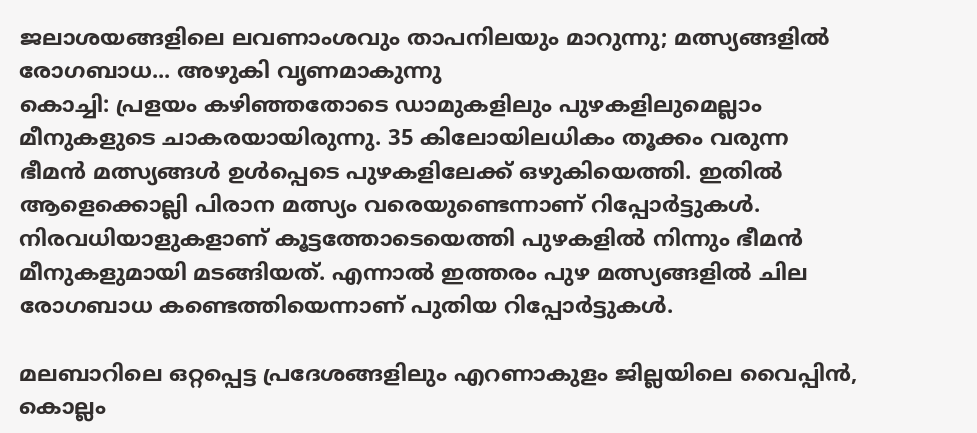ജലാശയങ്ങളിലെ ലവണാംശവും താപനിലയും മാറുന്നു; മത്സ്യങ്ങളിൽ രോഗബാധ... അഴുകി വൃണമാകുന്നു
കൊച്ചി: പ്രളയം കഴിഞ്ഞതോടെ ഡാമുകളിലും പുഴകളിലുമെല്ലാം മീനുകളുടെ ചാകരയായിരുന്നു. 35 കിലോയിലധികം തൂക്കം വരുന്ന ഭീമൻ മത്സ്യങ്ങൾ ഉൾപ്പെടെ പുഴകളിലേക്ക് ഒഴുകിയെത്തി. ഇതിൽ ആളെക്കൊല്ലി പിരാന മത്സ്യം വരെയുണ്ടെന്നാണ് റിപ്പോർട്ടുകൾ.
നിരവധിയാളുകളാണ് കൂട്ടത്തോടെയെത്തി പുഴകളിൽ നിന്നും ഭീമൻ മീനുകളുമായി മടങ്ങിയത്. എന്നാൽ ഇത്തരം പുഴ മത്സ്യങ്ങളിൽ ചില രോഗബാധ കണ്ടെത്തിയെന്നാണ് പുതിയ റിപ്പോർട്ടുകൾ.

മലബാറിലെ ഒറ്റപ്പെട്ട പ്രദേശങ്ങളിലും എറണാകുളം ജില്ലയിലെ വൈപ്പിൻ, കൊല്ലം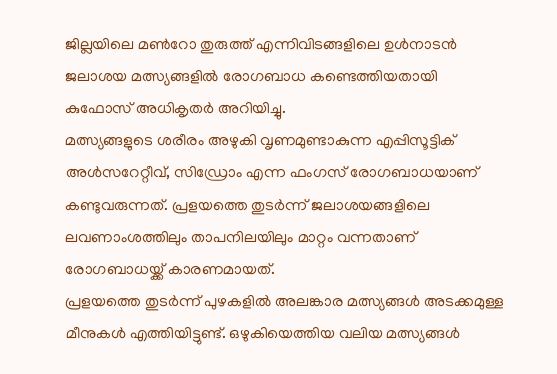ജില്ലയിലെ മൺറോ തുരുത്ത് എന്നിവിടങ്ങളിലെ ഉൾനാടൻ ജലാശയ മത്സ്യങ്ങളിൽ രോഗബാധ കണ്ടെത്തിയതായി കുഫോസ് അധികൃതർ അറിയിച്ചു.
മത്സ്യങ്ങളുടെ ശരീരം അഴുകി വൃണമുണ്ടാകുന്ന എപ്പിസൂട്ടിക് അൾസറേറ്റീവ്, സിഡ്രോം എന്ന ഫംഗസ് രോഗബാധയാണ് കണ്ടുവരുന്നത്. പ്രളയത്തെ തുടർന്ന് ജലാശയങ്ങളിലെ ലവണാംശത്തിലും താപനിലയിലും മാറ്റം വന്നതാണ് രോഗബാധയ്ക്ക് കാരണമായത്.
പ്രളയത്തെ തുടർന്ന് പുഴകളിൽ അലങ്കാര മത്സ്യങ്ങൾ അടക്കമുള്ള മീനുകൾ എത്തിയിട്ടുണ്ട്. ഒഴുകിയെത്തിയ വലിയ മത്സ്യങ്ങൾ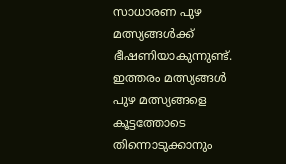സാധാരണ പുഴ മത്സ്യങ്ങൾക്ക് ഭീഷണിയാകുന്നുണ്ട്. ഇത്തരം മത്സ്യങ്ങൾ പുഴ മത്സ്യങ്ങളെ കൂട്ടത്തോടെ തിന്നൊടുക്കാനും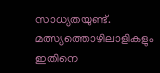സാധ്യതയുണ്ട്. മത്സ്യത്തൊഴിലാളികളും ഇതിനെ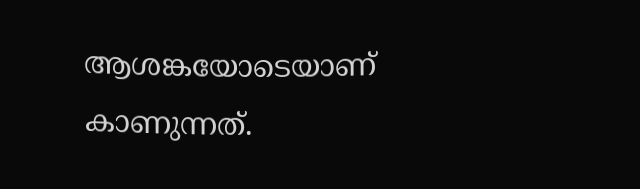ആശങ്കയോടെയാണ് കാണുന്നത്.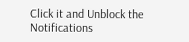Click it and Unblock the Notifications